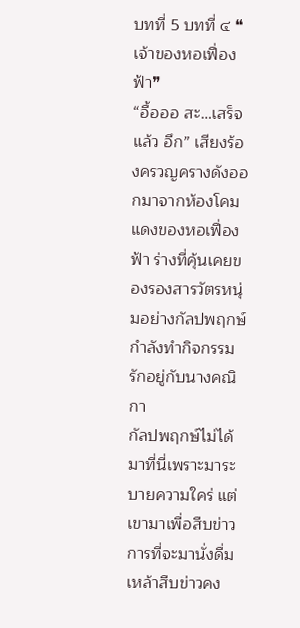บทที่ 5 บทที่ ๔ ❝เจ้าของหอเฟื่องฟ้า❞
“อื้อออ สะ…เสร็จแล้ว อึก” เสียงร้องครวญครางดังออกมาจากห้องโคมแดงของหอเฟื่องฟ้า ร่างที่คุ้นเคยของรองสารวัตรหนุ่มอย่างกัลปพฤกษ์กำลังทำกิจกรรมรักอยู่กับนางคณิกา
กัลปพฤกษ์ไม่ได้มาที่นี่เพราะมาระบายความใคร่ แต่เขามาเพื่อสืบข่าว การที่จะมานั่งดื่มเหล้าสืบข่าวคง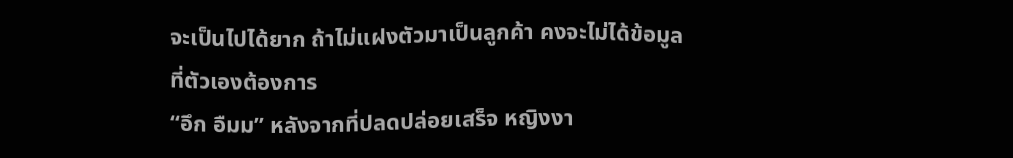จะเป็นไปได้ยาก ถ้าไม่แฝงตัวมาเป็นลูกค้า คงจะไม่ได้ข้อมูลที่ตัวเองต้องการ
“อึก อืมม” หลังจากที่ปลดปล่อยเสร็จ หญิงงา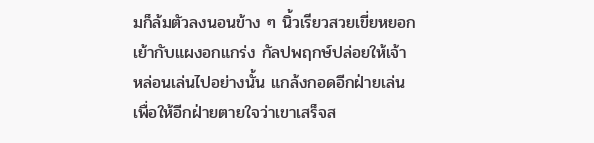มก็ล้มตัวลงนอนข้าง ๆ นิ้วเรียวสวยเขี่ยหยอกเย้ากับแผงอกแกร่ง กัลปพฤกษ์ปล่อยให้เจ้าหล่อนเล่นไปอย่างนั้น แกล้งกอดอีกฝ่ายเล่น เพื่อให้อีกฝ่ายตายใจว่าเขาเสร็จส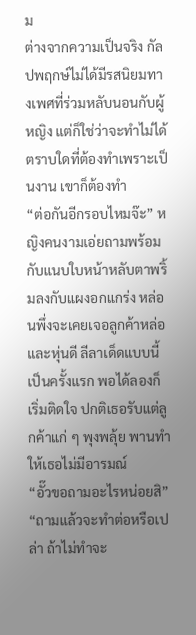ม
ต่างจากความเป็นจริง กัลปพฤกษ์ไม่ได้มีรสนิยมทางเพศที่ร่วมหลับนอนกับผู้หญิง แต่ก็ใช่ว่าจะทำไม่ได้ ตราบใดที่ต้องทำเพราะเป็นงาน เขาก็ต้องทำ
“ต่อกันอีกรอบไหมจ๊ะ” หญิงคนงามเอ่ยถามพร้อมกับแนบใบหน้าหลับตาพริ้มลงกับแผงอกแกร่ง หล่อนพึ่งจะเคยเจอลูกค้าหล่อและหุ่นดี ลีลาเด็ดแบบนี้เป็นครั้งแรก พอได้ลองก็เริ่มติดใจ ปกติเธอรับแต่ลูกค้าแก่ ๆ พุงพลุ้ย พานทำให้เธอไม่มีอารมณ์
“อั๊วขอถามอะไรหน่อยสิ”
“ถามแล้วจะทำต่อหรือเปล่า ถ้าไม่ทำจะ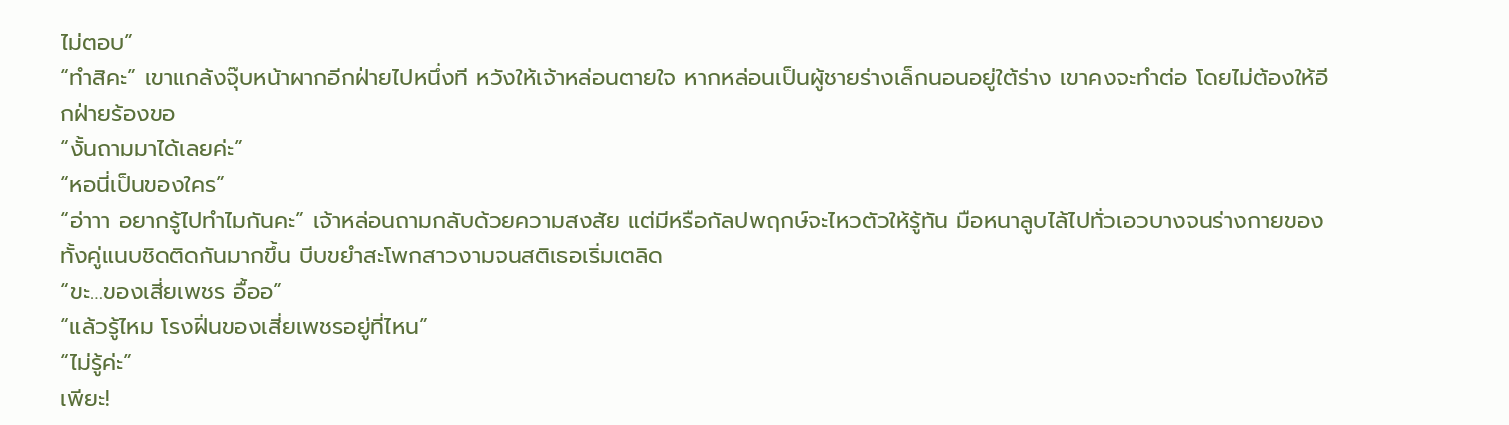ไม่ตอบ”
“ทำสิคะ” เขาแกล้งจุ๊บหน้าผากอีกฝ่ายไปหนึ่งที หวังให้เจ้าหล่อนตายใจ หากหล่อนเป็นผู้ชายร่างเล็กนอนอยู่ใต้ร่าง เขาคงจะทำต่อ โดยไม่ต้องให้อีกฝ่ายร้องขอ
“งั้นถามมาได้เลยค่ะ”
“หอนี่เป็นของใคร”
“อ่าาา อยากรู้ไปทำไมกันคะ” เจ้าหล่อนถามกลับด้วยความสงสัย แต่มีหรือกัลปพฤกษ์จะไหวตัวให้รู้ทัน มือหนาลูบไล้ไปทั่วเอวบางจนร่างกายของทั้งคู่แนบชิดติดกันมากขึ้น บีบขยำสะโพกสาวงามจนสติเธอเริ่มเตลิด
“ขะ…ของเสี่ยเพชร อื้ออ”
“แล้วรู้ไหม โรงฝิ่นของเสี่ยเพชรอยู่ที่ไหน”
“ไม่รู้ค่ะ”
เพียะ!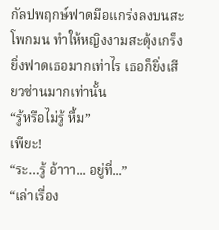กัลปพฤกษ์ฟาดมือแกร่งลงบนสะโพกมน ทำให้หญิงงามสะดุ้งเกร็ง ยิ่งฟาดเธอมากเท่าไร เธอก็ยิ่งเสียวซ่านมากเท่านั้น
“รู้หรือไม่รู้ หื้ม”
เพียะ!
“ระ…รู้ อ้าาา... อยู่ที่...”
“เล่าเรื่อง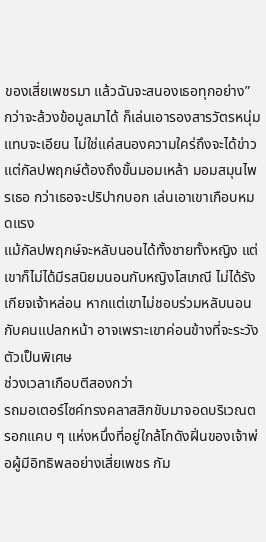ของเสี่ยเพชรมา แล้วฉันจะสนองเธอทุกอย่าง”
กว่าจะล้วงข้อมูลมาได้ ก็เล่นเอารองสารวัตรหนุ่มแทบจะเอียน ไม่ใช่แค่สนองความใคร่ถึงจะได้ข่าว แต่กัลปพฤกษ์ต้องถึงขั้นมอมเหล้า มอมสมุนไพรเธอ กว่าเธอจะปริปากบอก เล่นเอาเขาเกือบหมดแรง
แม้กัลปพฤกษ์จะหลับนอนได้ทั้งชายทั้งหญิง แต่เขาก็ไม่ได้มีรสนิยมนอนกับหญิงโสเภณี ไม่ได้รังเกียจเจ้าหล่อน หากแต่เขาไม่ชอบร่วมหลับนอนกับคนแปลกหน้า อาจเพราะเขาค่อนข้างที่จะระวังตัวเป็นพิเศษ
ช่วงเวลาเกือบตีสองกว่า
รถมอเตอร์ไซค์ทรงคลาสสิกขับมาจอดบริเวณตรอกแคบ ๆ แห่งหนึ่งที่อยู่ใกล้โกดังฝิ่นของเจ้าพ่อผู้มีอิทธิพลอย่างเสี่ยเพชร กัม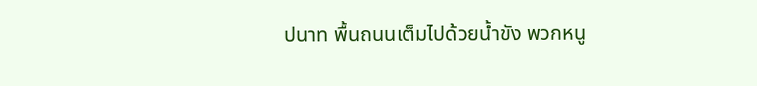ปนาท พื้นถนนเต็มไปด้วยน้ำขัง พวกหนู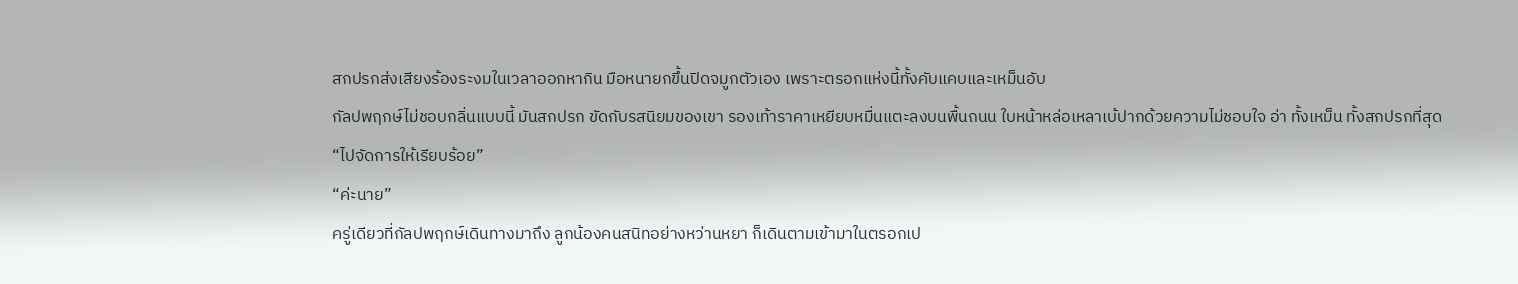สกปรกส่งเสียงร้องระงมในเวลาออกหากิน มือหนายกขึ้นปิดจมูกตัวเอง เพราะตรอกแห่งนี้ทั้งคับแคบและเหม็นอับ
กัลปพฤกษ์ไม่ชอบกลิ่นแบบนี้ มันสกปรก ขัดกับรสนิยมของเขา รองเท้าราคาเหยียบหมื่นแตะลงบนพื้นถนน ใบหน้าหล่อเหลาเบ้ปากด้วยความไม่ชอบใจ อ่า ทั้งเหม็น ทั้งสกปรกที่สุด
“ไปจัดการให้เรียบร้อย”
“ค่ะนาย”
ครู่เดียวที่กัลปพฤกษ์เดินทางมาถึง ลูกน้องคนสนิทอย่างหว่านหยา ก็เดินตามเข้ามาในตรอกเป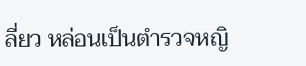ลี่ยว หล่อนเป็นตำรวจหญิ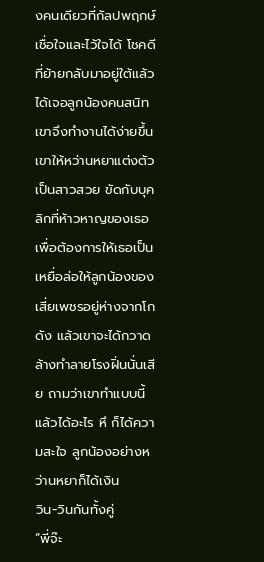งคนเดียวที่กัลปพฤกษ์เชื่อใจและไว้ใจได้ โชคดีที่ย้ายกลับมาอยู่ใต้แล้วได้เจอลูกน้องคนสนิท เขาจึงทำงานได้ง่ายขึ้น
เขาให้หว่านหยาแต่งตัวเป็นสาวสวย ขัดกับบุคลิกที่ห้าวหาญของเธอ เพื่อต้องการให้เธอเป็นเหยื่อล่อให้ลูกน้องของเสี่ยเพชรอยู่ห่างจากโกดัง แล้วเขาจะได้กวาดล้างทำลายโรงฝิ่นนั่นเสีย ถามว่าเขาทำแบบนี้แล้วได้อะไร หึ ก็ได้ความสะใจ ลูกน้องอย่างหว่านหยาก็ได้เงิน
วิน-วินกันทั้งคู่
“พี่จ๊ะ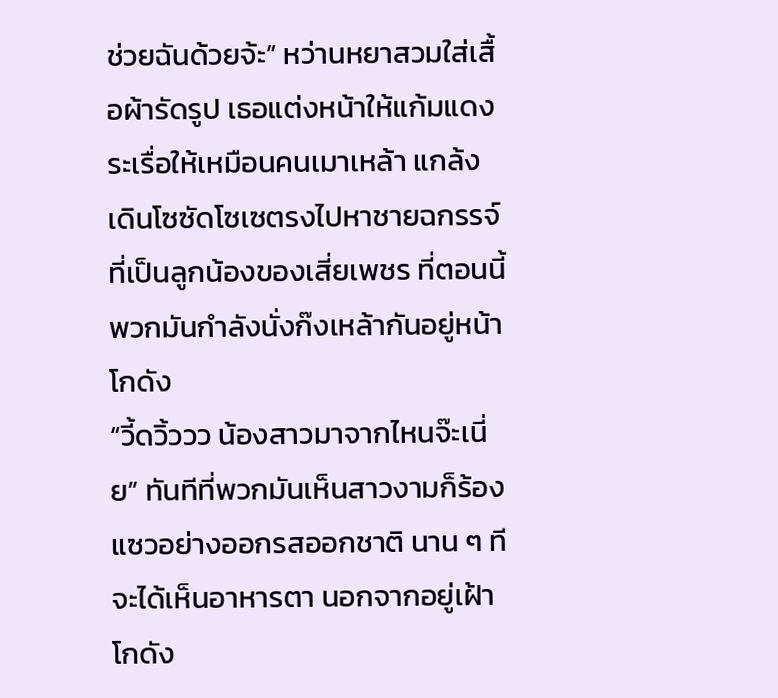ช่วยฉันด้วยจ้ะ” หว่านหยาสวมใส่เสื้อผ้ารัดรูป เธอแต่งหน้าให้แก้มแดงระเรื่อให้เหมือนคนเมาเหล้า แกล้งเดินโซซัดโซเซตรงไปหาชายฉกรรจ์ที่เป็นลูกน้องของเสี่ยเพชร ที่ตอนนี้พวกมันกำลังนั่งก๊งเหล้ากันอยู่หน้าโกดัง
“วี้ดวิ้ววว น้องสาวมาจากไหนจ๊ะเนี่ย” ทันทีที่พวกมันเห็นสาวงามก็ร้องแซวอย่างออกรสออกชาติ นาน ๆ ทีจะได้เห็นอาหารตา นอกจากอยู่เฝ้าโกดัง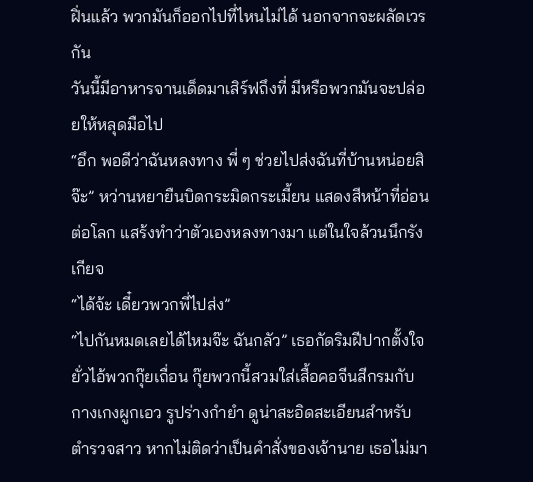ฝิ่นแล้ว พวกมันก็ออกไปที่ไหนไม่ได้ นอกจากจะผลัดเวรกัน
วันนี้มีอาหารจานเด็ดมาเสิร์ฟถึงที่ มีหรือพวกมันจะปล่อยให้หลุดมือไป
“อึก พอดีว่าฉันหลงทาง พี่ ๆ ช่วยไปส่งฉันที่บ้านหน่อยสิจ๊ะ” หว่านหยายืนบิดกระมิดกระเมี้ยน แสดงสีหน้าที่อ่อนต่อโลก แสร้งทำว่าตัวเองหลงทางมา แต่ในใจล้วนนึกรังเกียจ
“ได้จ้ะ เดี๋ยวพวกพี่ไปส่ง”
“ไปกันหมดเลยได้ไหมจ๊ะ ฉันกลัว” เธอกัดริมฝีปากตั้งใจยั่วไอ้พวกกุ๊ยเถื่อน กุ๊ยพวกนี้สวมใส่เสื้อคอจีนสีกรมกับกางเกงผูกเอว รูปร่างกำยำ ดูน่าสะอิดสะเอียนสำหรับตำรวจสาว หากไม่ติดว่าเป็นคำสั่งของเจ้านาย เธอไม่มา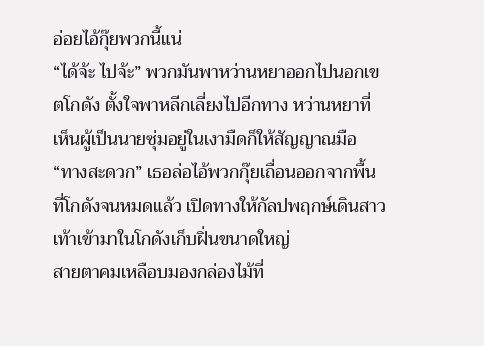อ่อยไอ้กุ๊ยพวกนี้แน่
“ได้จ้ะ ไปจ้ะ” พวกมันพาหว่านหยาออกไปนอกเขตโกดัง ตั้งใจพาหลีกเลี่ยงไปอีกทาง หว่านหยาที่เห็นผู้เป็นนายซุ่มอยู่ในเงามืดก็ให้สัญญาณมือ
“ทางสะดวก” เธอล่อไอ้พวกกุ๊ยเถื่อนออกจากพื้นที่โกดังจนหมดแล้ว เปิดทางให้กัลปพฤกษ์เดินสาวเท้าเข้ามาในโกดังเก็บฝิ่นขนาดใหญ่
สายตาคมเหลือบมองกล่องไม้ที่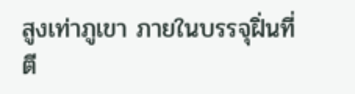สูงเท่าภูเขา ภายในบรรจุฝิ่นที่ตี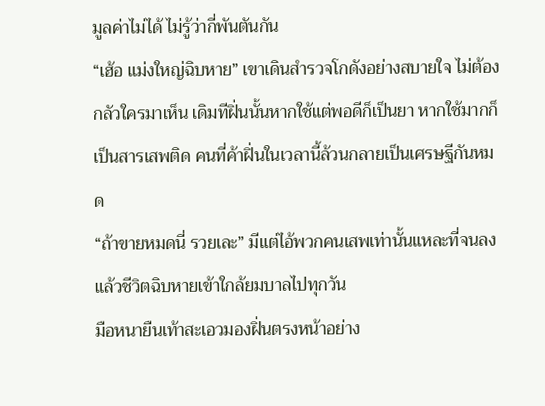มูลค่าไม่ได้ ไม่รู้ว่ากี่พันตันกัน
“เฮ้อ แม่งใหญ่ฉิบหาย” เขาเดินสำรวจโกดังอย่างสบายใจ ไม่ต้องกลัวใครมาเห็น เดิมทีฝิ่นนั้นหากใช้แต่พอดีก็เป็นยา หากใช้มากก็เป็นสารเสพติด คนที่ค้าฝิ่นในเวลานี้ล้วนกลายเป็นเศรษฐีกันหมด
“ถ้าขายหมดนี่ รวยเละ” มีแต่ไอ้พวกคนเสพเท่านั้นแหละที่จนลง แล้วชีวิตฉิบหายเข้าใกล้ยมบาลไปทุกวัน
มือหนายืนเท้าสะเอวมองฝิ่นตรงหน้าอย่าง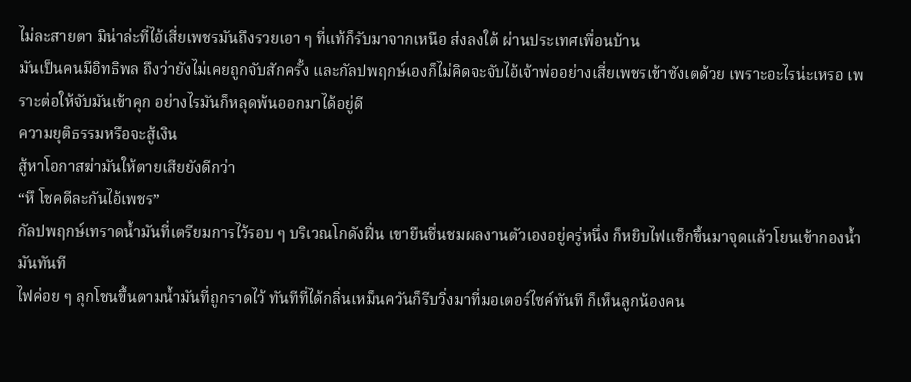ไม่ละสายตา มิน่าล่ะที่ไอ้เสี่ยเพชรมันถึงรวยเอา ๆ ที่แท้ก็รับมาจากเหนือ ส่งลงใต้ ผ่านประเทศเพื่อนบ้าน
มันเป็นคนมีอิทธิพล ถึงว่ายังไม่เคยถูกจับสักครั้ง และกัลปพฤกษ์เองก็ไม่คิดจะจับไอ้เจ้าพ่ออย่างเสี่ยเพชรเข้าซังเตด้วย เพราะอะไรน่ะเหรอ เพราะต่อให้จับมันเข้าคุก อย่างไรมันก็หลุดพ้นออกมาได้อยู่ดี
ความยุติธรรมหรือจะสู้เงิน
สู้หาโอกาสฆ่ามันให้ตายเสียยังดีกว่า
“หึ โชคดีละกันไอ้เพชร”
กัลปพฤกษ์เทราดน้ำมันที่เตรียมการไว้รอบ ๆ บริเวณโกดังฝิ่น เขายืนชื่นชมผลงานตัวเองอยู่ครู่หนึ่ง ก็หยิบไฟแช็กขึ้นมาจุดแล้วโยนเข้ากองน้ำมันทันที
ไฟค่อย ๆ ลุกโชนขึ้นตามน้ำมันที่ถูกราดไว้ ทันทีที่ได้กลิ่นเหม็นควันก็รีบวิ่งมาที่มอเตอร์ไซค์ทันที ก็เห็นลูกน้องคน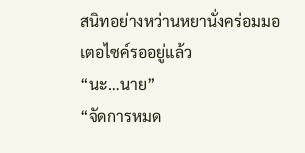สนิทอย่างหว่านหยานั่งคร่อมมอเตอไซค์รออยู่แล้ว
“นะ…นาย”
“จัดการหมด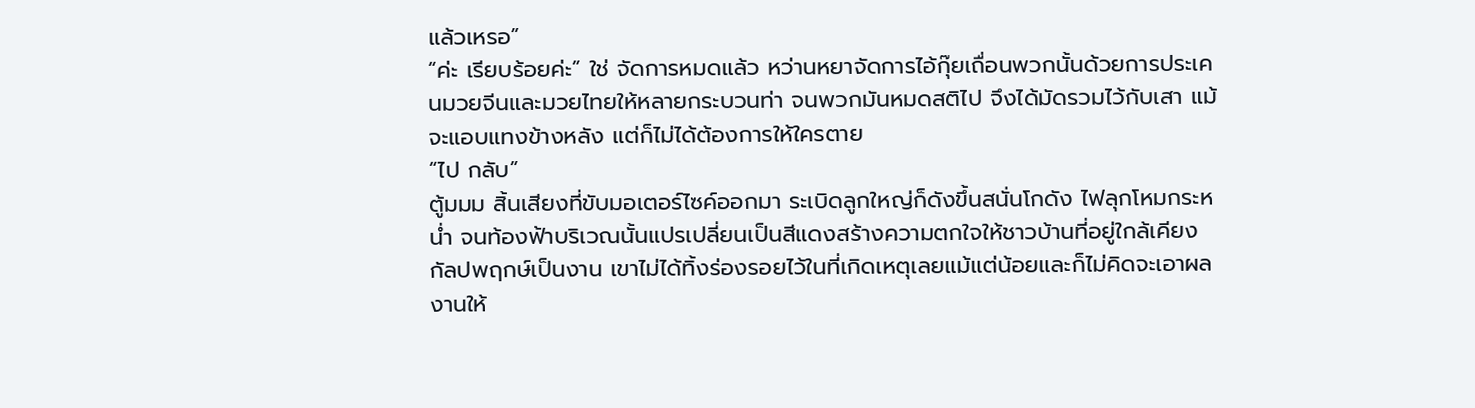แล้วเหรอ”
“ค่ะ เรียบร้อยค่ะ” ใช่ จัดการหมดแล้ว หว่านหยาจัดการไอ้กุ๊ยเถื่อนพวกนั้นด้วยการประเคนมวยจีนและมวยไทยให้หลายกระบวนท่า จนพวกมันหมดสติไป จึงได้มัดรวมไว้กับเสา แม้จะแอบแทงข้างหลัง แต่ก็ไม่ได้ต้องการให้ใครตาย
“ไป กลับ”
ตู้มมม สิ้นเสียงที่ขับมอเตอร์ไซค์ออกมา ระเบิดลูกใหญ่ก็ดังขึ้นสนั่นโกดัง ไฟลุกโหมกระหน่ำ จนท้องฟ้าบริเวณนั้นแปรเปลี่ยนเป็นสีแดงสร้างความตกใจให้ชาวบ้านที่อยู่ใกล้เคียง
กัลปพฤกษ์เป็นงาน เขาไม่ได้ทิ้งร่องรอยไว้ในที่เกิดเหตุเลยแม้แต่น้อยและก็ไม่คิดจะเอาผลงานให้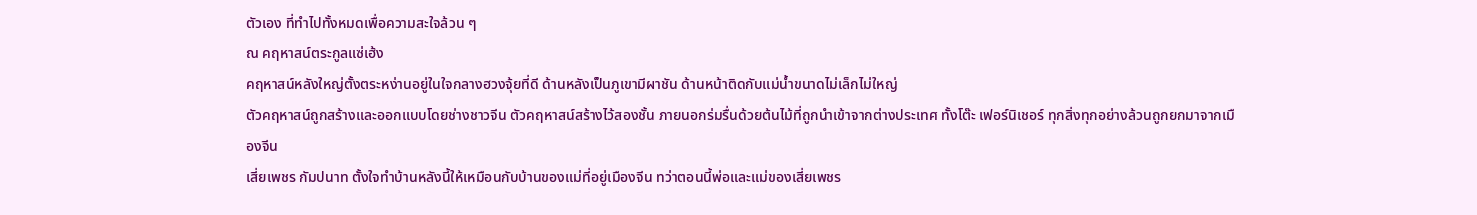ตัวเอง ที่ทำไปทั้งหมดเพื่อความสะใจล้วน ๆ
ณ คฤหาสน์ตระกูลแซ่เฮ้ง
คฤหาสน์หลังใหญ่ตั้งตระหง่านอยู่ในใจกลางฮวงจุ้ยที่ดี ด้านหลังเป็นภูเขามีผาชัน ด้านหน้าติดกับแม่น้ำขนาดไม่เล็กไม่ใหญ่
ตัวคฤหาสน์ถูกสร้างและออกแบบโดยช่างชาวจีน ตัวคฤหาสน์สร้างไว้สองชั้น ภายนอกร่มรื่นด้วยต้นไม้ที่ถูกนำเข้าจากต่างประเทศ ทั้งโต๊ะ เฟอร์นิเชอร์ ทุกสิ่งทุกอย่างล้วนถูกยกมาจากเมืองจีน
เสี่ยเพชร กัมปนาท ตั้งใจทำบ้านหลังนี้ให้เหมือนกับบ้านของแม่ที่อยู่เมืองจีน ทว่าตอนนี้พ่อและแม่ของเสี่ยเพชร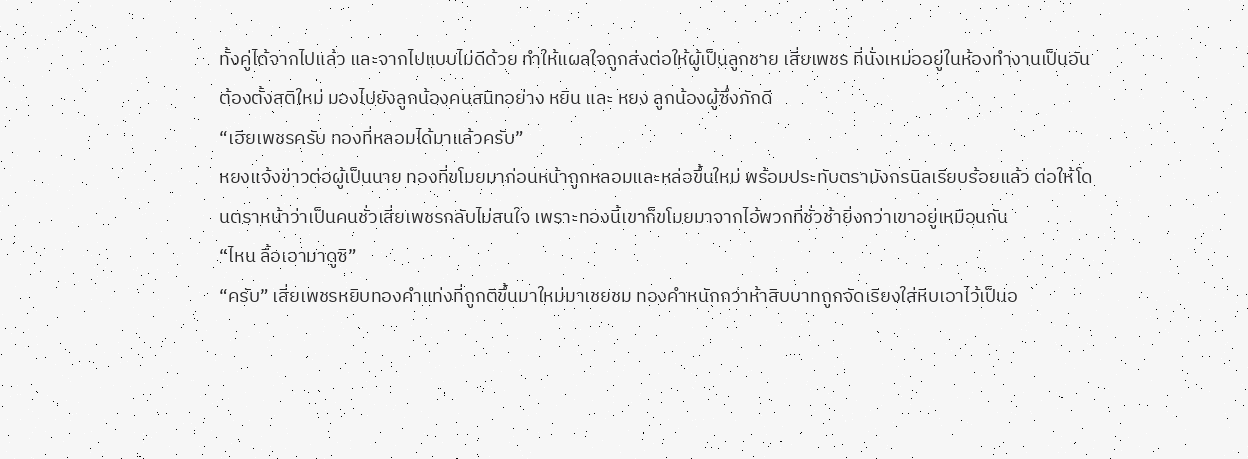ทั้งคู่ได้จากไปแล้ว และจากไปแบบไม่ดีด้วย ทำให้แผลใจถูกส่งต่อให้ผู้เป็นลูกชาย เสี่ยเพชร ที่นั่งเหม่ออยู่ในห้องทำงานเป็นอันต้องตั้งสติใหม่ มองไปยังลูกน้องคนสนิทอย่าง หยิน และ หยง ลูกน้องผู้ซึ่งภักดี
“เฮียเพชรครับ ทองที่หลอมได้มาแล้วครับ”
หยงแจ้งข่าวต่อผู้เป็นนาย ทองที่ขโมยมาก่อนหน้าถูกหลอมและหล่อขึ้นใหม่ พร้อมประทับตรามังกรนิลเรียบร้อยแล้ว ต่อให้โดนตราหน้าว่าเป็นคนชั่วเสี่ยเพชรกลับไม่สนใจ เพราะทองนี้เขาก็ขโมยมาจากไอ้พวกที่ชั่วช้ายิ่งกว่าเขาอยู่เหมือนกัน
“ไหน ลื้อเอามาดูซิ”
“ครับ” เสี่ยเพชรหยิบทองคำแท่งที่ถูกตีขึ้นมาใหม่มาเชยชม ทองคำหนักกว่าห้าสิบบาทถูกจัดเรียงใส่หีบเอาไว้เป็นอ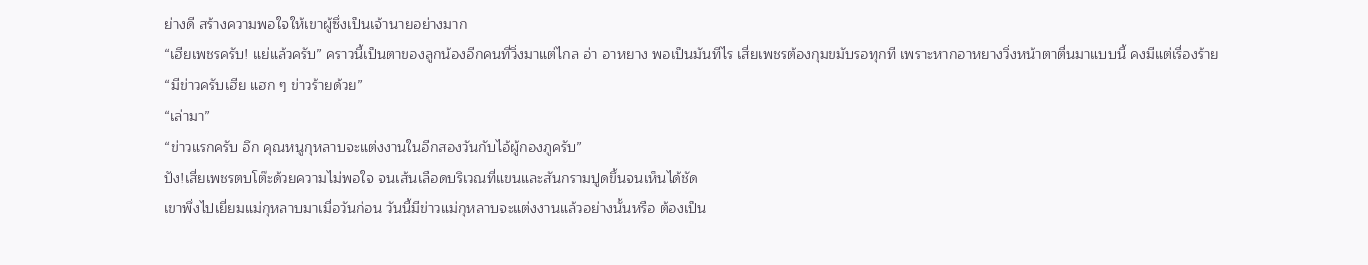ย่างดี สร้างความพอใจให้เขาผู้ซึ่งเป็นเจ้านายอย่างมาก
“เฮียเพชรครับ! แย่แล้วครับ” คราวนี้เป็นตาของลูกน้องอีกคนที่วิ่งมาแต่ไกล อ่า อาหยาง พอเป็นมันทีไร เสี่ยเพชรต้องกุมขมับรอทุกที เพราะหากอาหยางวิ่งหน้าตาตื่นมาแบบนี้ คงมีแต่เรื่องร้าย
“มีข่าวครับเฮีย แฮก ๆ ข่าวร้ายด้วย”
“เล่ามา”
“ข่าวแรกครับ อึก คุณหนูกุหลาบจะแต่งงานในอีกสองวันกับไอ้ผู้กองภูครับ”
ปัง!เสี่ยเพชรตบโต๊ะด้วยความไม่พอใจ จนเส้นเลือดบริเวณที่แขนและสันกรามปูดขึ้นจนเห็นได้ชัด
เขาพึ่งไปเยี่ยมแม่กุหลาบมาเมื่อวันก่อน วันนี้มีข่าวแม่กุหลาบจะแต่งงานแล้วอย่างนั้นหรือ ต้องเป็น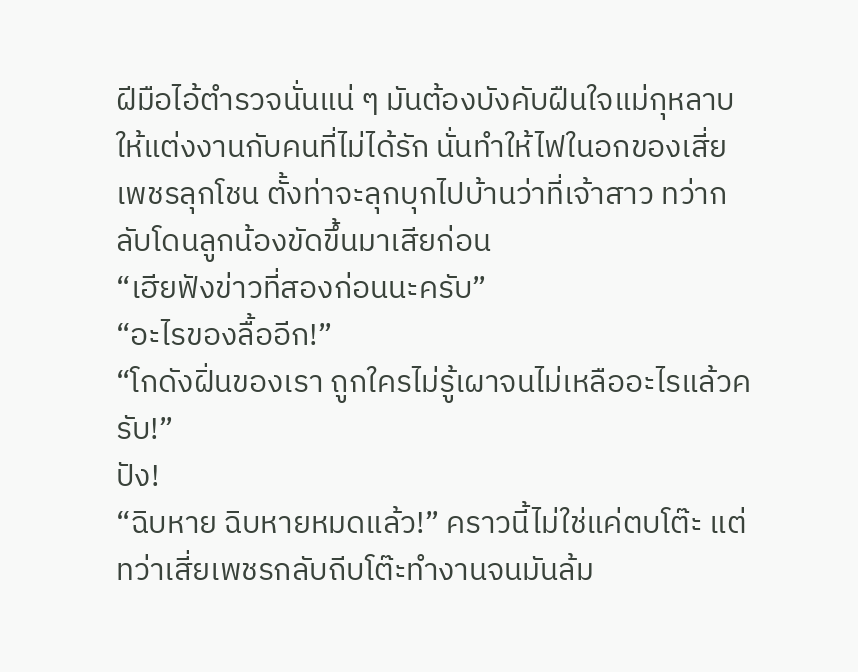ฝีมือไอ้ตำรวจนั่นแน่ ๆ มันต้องบังคับฝืนใจแม่กุหลาบให้แต่งงานกับคนที่ไม่ได้รัก นั่นทำให้ไฟในอกของเสี่ยเพชรลุกโชน ตั้งท่าจะลุกบุกไปบ้านว่าที่เจ้าสาว ทว่ากลับโดนลูกน้องขัดขึ้นมาเสียก่อน
“เฮียฟังข่าวที่สองก่อนนะครับ”
“อะไรของลื้ออีก!”
“โกดังฝิ่นของเรา ถูกใครไม่รู้เผาจนไม่เหลืออะไรแล้วครับ!”
ปัง!
“ฉิบหาย ฉิบหายหมดแล้ว!” คราวนี้ไม่ใช่แค่ตบโต๊ะ แต่ทว่าเสี่ยเพชรกลับถีบโต๊ะทำงานจนมันล้ม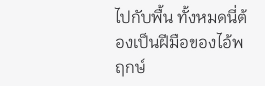ไปกับพื้น ทั้งหมดนี่ต้องเป็นฝีมือของไอ้พฤกษ์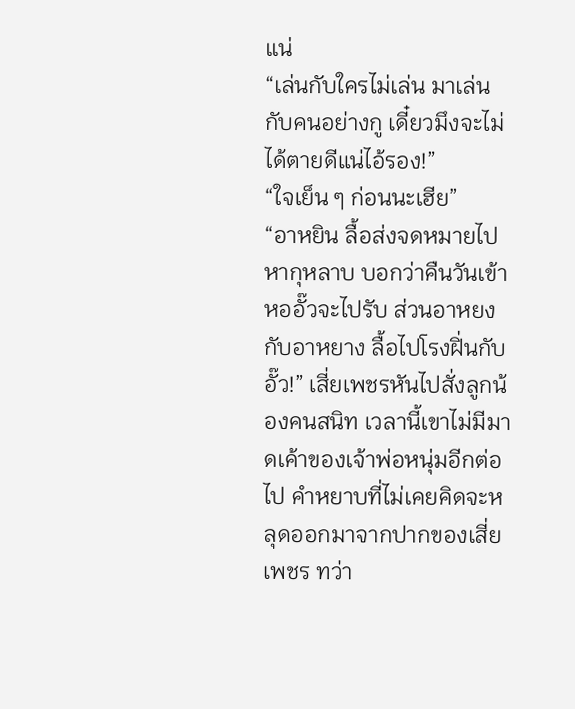แน่
“เล่นกับใครไม่เล่น มาเล่นกับคนอย่างกู เดี๋ยวมึงจะไม่ได้ตายดีแน่ไอ้รอง!”
“ใจเย็น ๆ ก่อนนะเฮีย”
“อาหยิน ลื้อส่งจดหมายไปหากุหลาบ บอกว่าคืนวันเข้าหออั๊วจะไปรับ ส่วนอาหยงกับอาหยาง ลื้อไปโรงฝิ่นกับอั๊ว!” เสี่ยเพชรหันไปสั่งลูกน้องคนสนิท เวลานี้เขาไม่มีมาดเค้าของเจ้าพ่อหนุ่มอีกต่อไป คำหยาบที่ไม่เคยคิดจะหลุดออกมาจากปากของเสี่ยเพชร ทว่า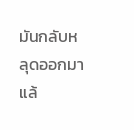มันกลับหลุดออกมาแล้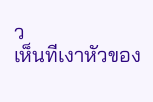ว
เห็นทีเงาหัวของ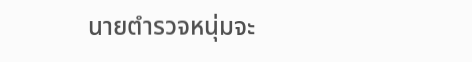นายตำรวจหนุ่มจะ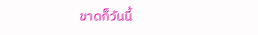ขาดก็วันนี้